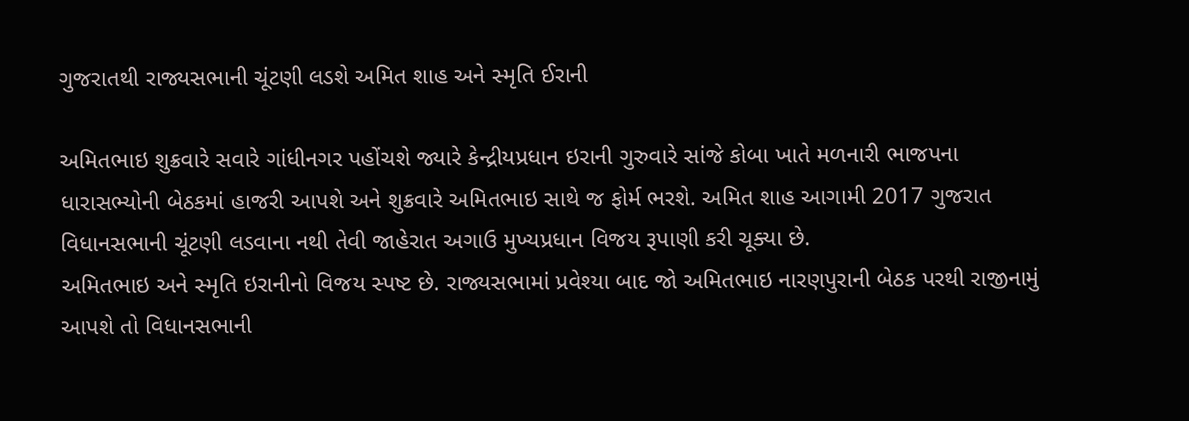ગુજરાતથી રાજ્યસભાની ચૂંટણી લડશે અમિત શાહ અને સ્મૃતિ ઈરાની

અમિતભાઇ શુક્રવારે સવારે ગાંધીનગર પહોંચશે જ્યારે કેન્દ્રીયપ્રધાન ઇરાની ગુરુવારે સાંજે કોબા ખાતે મળનારી ભાજપના ધારાસભ્યોની બેઠકમાં હાજરી આપશે અને શુક્રવારે અમિતભાઇ સાથે જ ફોર્મ ભરશે. અમિત શાહ આગામી 2017 ગુજરાત વિધાનસભાની ચૂંટણી લડવાના નથી તેવી જાહેરાત અગાઉ મુખ્યપ્રધાન વિજય રૂપાણી કરી ચૂક્યા છે.
અમિતભાઇ અને સ્મૃતિ ઇરાનીનો વિજય સ્પષ્ટ છે. રાજ્યસભામાં પ્રવેશ્યા બાદ જો અમિતભાઇ નારણપુરાની બેઠક પરથી રાજીનામું આપશે તો વિધાનસભાની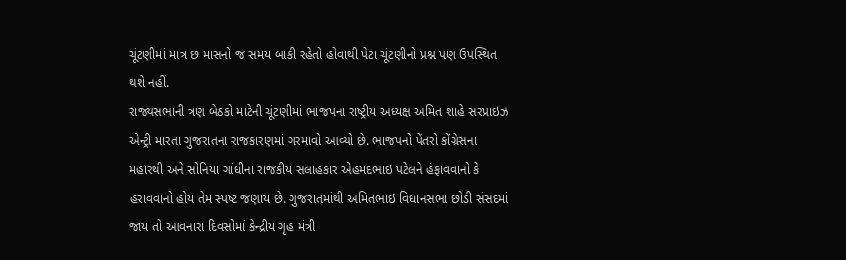ચૂંટણીમાં માત્ર છ માસનો જ સમય બાકી રહેતો હોવાથી પેટા ચૂંટણીનો પ્રશ્ન પણ ઉપસ્થિત થશે નહીં.
રાજ્યસભાની ત્રણ બેઠકો માટેની ચૂંટણીમાં ભાજપના રાષ્ટ્રીય અધ્યક્ષ અમિત શાહે સરપ્રાઇઝ એન્ટ્રી મારતા ગુજરાતના રાજકારણમાં ગરમાવો આવ્યો છે. ભાજપનો પેંતરો કોંગ્રેસના મહારથી અને સોનિયા ગાંધીના રાજકીય સલાહકાર એહમદભાઇ પટેલને હંફાવવાનો કે હરાવવાનો હોય તેમ સ્પષ્ટ જણાય છે. ગુજરાતમાંથી અમિતભાઇ વિધાનસભા છોડી સંસદમાં જાય તો આવનારા દિવસોમાં કેન્દ્રીય ગૃહ મંત્રી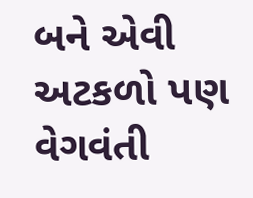બને એવી અટકળો પણ વેગવંતી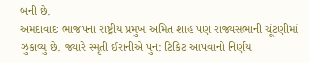બની છે.
અમદાવાદઃ ભાજપના રાષ્ટ્રીય પ્રમુખ અમિત શાહ પણ રાજ્યસભાની ચૂંટણીમાં ઝુકાવ્યુ છે. જ્યારે સ્મૃતી ઈરાનીએ પુન: ટિકિટ આપવાનો નિર્ણય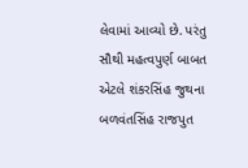લેવામાં આવ્યો છે. પરંતુ સૌથી મહત્વપુર્ણ બાબત એટલે શંકરસિંહ જુથના બળવંતસિંહ રાજપુત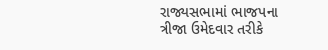રાજ્યસભામાં ભાજપના ત્રીજા ઉમેદવાર તરીકે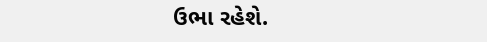ઉભા રહેશે.